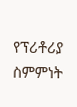የፕሪቶሪያ ስምምነት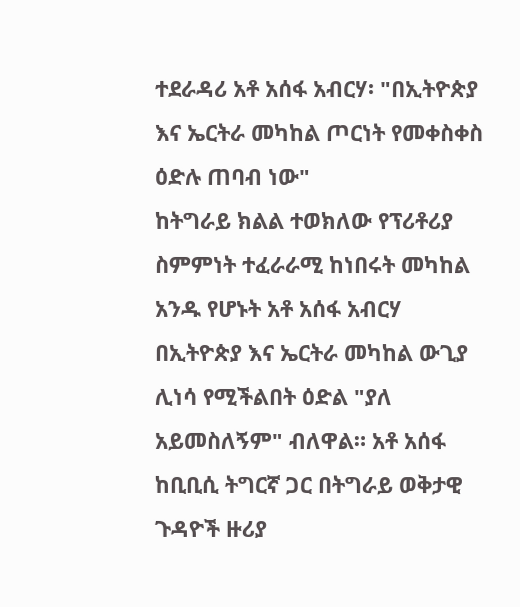ተደራዳሪ አቶ አሰፋ አብርሃ፡ "በኢትዮጵያ እና ኤርትራ መካከል ጦርነት የመቀስቀስ ዕድሉ ጠባብ ነው"
ከትግራይ ክልል ተወክለው የፕሪቶሪያ ስምምነት ተፈራራሚ ከነበሩት መካከል አንዱ የሆኑት አቶ አሰፋ አብርሃ በኢትዮጵያ እና ኤርትራ መካከል ውጊያ ሊነሳ የሚችልበት ዕድል "ያለ አይመስለኝም" ብለዋል። አቶ አሰፋ ከቢቢሲ ትግርኛ ጋር በትግራይ ወቅታዊ ጉዳዮች ዙሪያ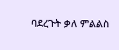ባደረጉት ቃለ ምልልስ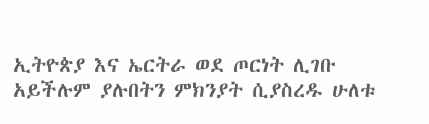ኢትዮጵያ እና ኤርትራ ወደ ጦርነት ሊገቡ አይችሉም ያሉበትን ምክንያት ሲያስረዱ ሁለቱ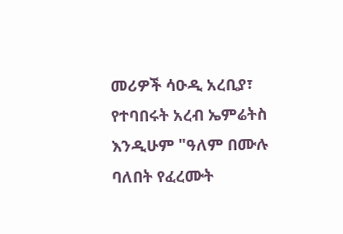መሪዎች ሳዑዲ አረቢያ፣ የተባበሩት አረብ ኤምሬትስ እንዲሁም "ዓለም በሙሉ ባለበት የፈረሙት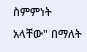ስምምነት አላቸው" በማለት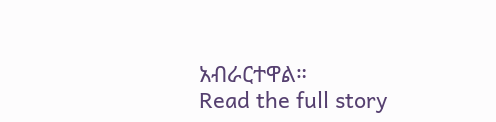አብራርተዋል።
Read the full story